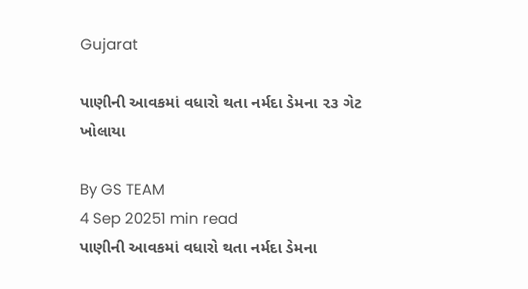Gujarat

પાણીની આવકમાં વધારો થતા નર્મદા ડેમના ૨૩ ગેટ ખોલાયા

By GS TEAM
4 Sep 20251 min read
પાણીની આવકમાં વધારો થતા નર્મદા ડેમના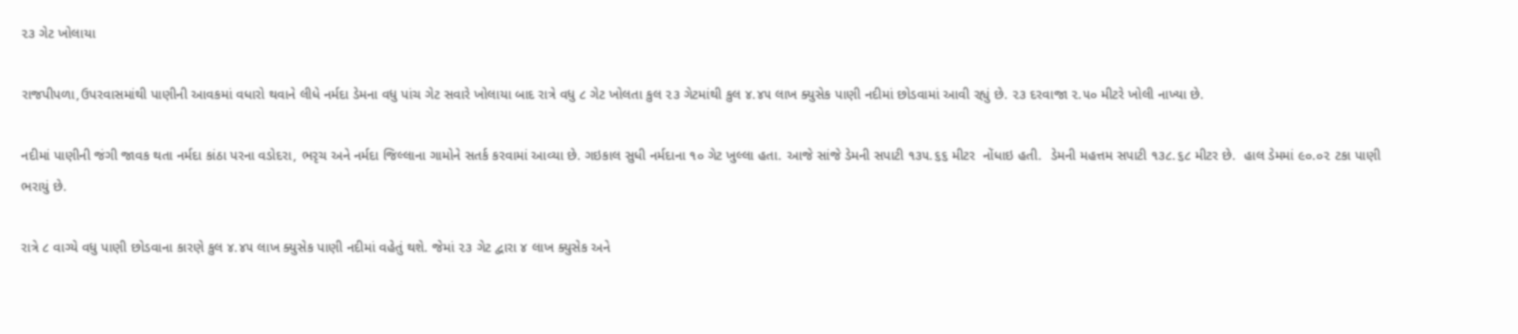૨૩ ગેટ ખોલાયા

રાજપીપળા,ઉપરવાસમાંથી પાણીની આવકમાં વધારો થવાને લીધે નર્મદા ડેમના વધુ પાંચ ગેટ સવારે ખોલાયા બાદ રાત્રે વધુ ૮ ગેટ ખોલતા કુલ ૨૩ ગેટમાંથી કુલ ૪.૪૫ લાખ ક્યુસેક પાણી નદીમાં છોડવામાં આવી રહ્યું છે. ૨૩ દરવાજા ૨.૫૦ મીટરે ખોલી નાખ્યા છે.

નદીમાં પાણીની જંગી જાવક થતા નર્મદા કાંઠા પરના વડોદરા, ભરૃચ અને નર્મદા જિલ્લાના ગામોને સતર્ક કરવામાં આવ્યા છે. ગઇકાલ સુધી નર્મદાના ૧૦ ગેટ ખુલ્લા હતા. આજે સાંજે ડેમની સપાટી ૧૩૫.૬૬ મીટર  નોંધાઇ હતી.  ડેમની મહત્તમ સપાટી ૧૩૮.૬૮ મીટર છે.  હાલ ડેમમાં ૯૦.૦૨ ટકા પાણી ભરાયું છે.

રાત્રે ૮ વાગ્યે વધુ પાણી છોડવાના કારણે કુલ ૪.૪૫ લાખ ક્યુસેક પાણી નદીમાં વહેતું થશે. જેમાં ૨૩ ગેટ દ્વારા ૪ લાખ ક્યુસેક અને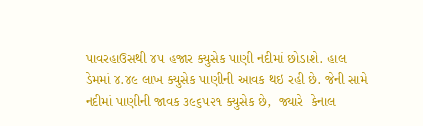પાવરહાઉસથી ૪૫ હજાર ક્યુસેક પાણી નદીમાં છોડાશે. હાલ ડેમમાં ૪.૪૯ લાખ ક્યુસેક પાણીની આવક થઇ રહી છે. જેની સામે નદીમાં પાણીની જાવક ૩૯૬૫૨૧ ક્યુસેક છે,  જ્યારે  કેનાલ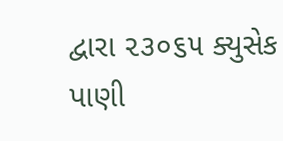દ્વારા ૨૩૦૬૫ ક્યુસેક પાણી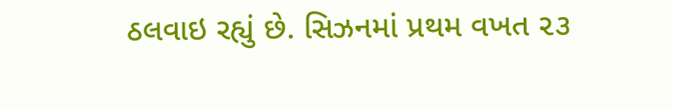ઠલવાઇ રહ્યું છે. સિઝનમાં પ્રથમ વખત ૨૩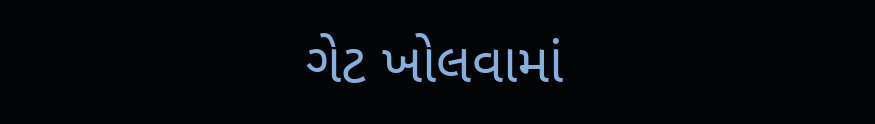ગેટ ખોલવામાં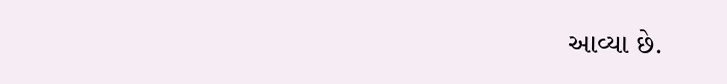આવ્યા છે.